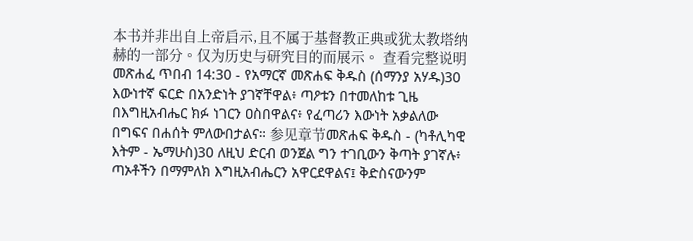本书并非出自上帝启示,且不属于基督教正典或犹太教塔纳赫的一部分。仅为历史与研究目的而展示。 查看完整说明 መጽሐፈ ጥበብ 14:30 - የአማርኛ መጽሐፍ ቅዱስ (ሰማንያ አሃዱ)30 እውነተኛ ፍርድ በአንድነት ያገኛቸዋል፥ ጣዖቱን በተመለከቱ ጊዜ በእግዚአብሔር ክፉ ነገርን ዐስበዋልና፥ የፈጣሪን እውነት አቃልለው በግፍና በሐሰት ምለውበታልና። 参见章节መጽሐፍ ቅዱስ - (ካቶሊካዊ እትም - ኤማሁስ)30 ለዚህ ድርብ ወንጀል ግን ተገቢውን ቅጣት ያገኛሉ፥ ጣኦቶችን በማምለክ እግዚአብሔርን አዋርደዋልና፤ ቅድስናውንም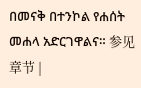በመናቅ በተንኮል የሐሰት መሐላ አድርገዋልና። 参见章节 |